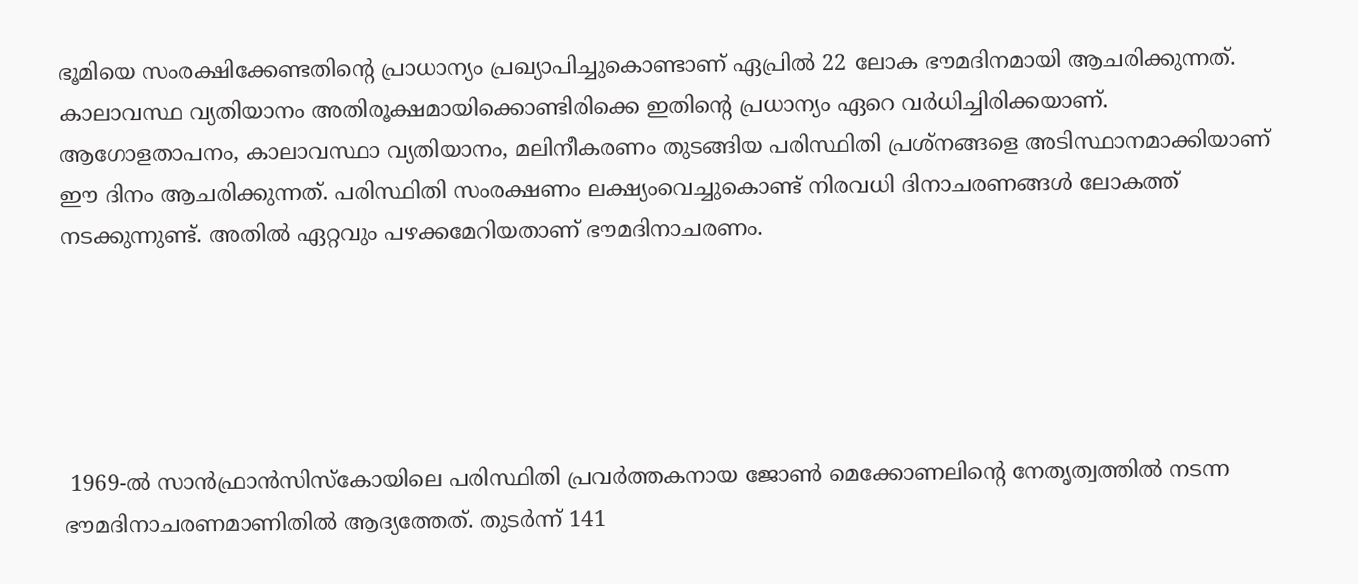ഭൂമിയെ സംരക്ഷിക്കേണ്ടതിന്റെ പ്രാധാന്യം പ്രഖ്യാപിച്ചുകൊണ്ടാണ് ഏപ്രിൽ 22 ലോക ഭൗമദിനമായി ആചരിക്കുന്നത്. കാലാവസ്ഥ വ്യതിയാനം അതിരൂക്ഷമായിക്കൊണ്ടിരിക്കെ ഇതിന്റെ പ്രധാന്യം ഏറെ വർധിച്ചിരിക്കയാണ്. ആഗോളതാപനം, കാലാവസ്ഥാ വ്യതിയാനം, മലിനീകരണം തുടങ്ങിയ പരിസ്ഥിതി പ്രശ്‌നങ്ങളെ അടിസ്ഥാനമാക്കിയാണ് ഈ ദിനം ആചരിക്കുന്നത്. പരിസ്ഥിതി സംരക്ഷണം ലക്ഷ്യംവെച്ചുകൊണ്ട് നിരവധി ദിനാചരണങ്ങൾ ലോകത്ത് നടക്കുന്നുണ്ട്. അതിൽ ഏറ്റവും പഴക്കമേറിയതാണ് ഭൗമദിനാചരണം.





 1969-ൽ സാൻഫ്രാൻസിസ്‌കോയിലെ പരിസ്ഥിതി പ്രവർത്തകനായ ജോൺ മെക്കോണലിന്റെ നേതൃത്വത്തിൽ നടന്ന ഭൗമദിനാചരണമാണിതിൽ ആദ്യത്തേത്. തുടർന്ന് 141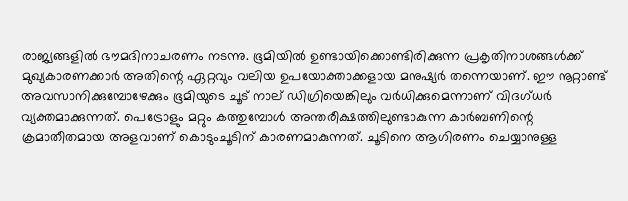രാജ്യങ്ങളിൽ ഭൗമദിനാചരണം നടന്നു. ഭൂമിയിൽ ഉണ്ടായിക്കൊണ്ടിരിക്കുന്ന പ്രകൃതിനാശങ്ങൾക്ക് മുഖ്യകാരണക്കാർ അതിന്റെ ഏറ്റവും വലിയ ഉപയോക്താക്കളായ മനുഷ്യർ തന്നെയാണ്. ഈ നൂറ്റാണ്ട് അവസാനിക്കുമ്പോഴേക്കും ഭൂമിയുടെ ചൂട് നാല് ഡിഗ്രിയെങ്കിലും വർധിക്കുമെന്നാണ് വിദഗ്ധർ വ്യക്തമാക്കുന്നത്. പെട്രോളും മറ്റും കത്തുമ്പോൾ അന്തരീക്ഷത്തിലുണ്ടാകുന്ന കാർബണിന്റെ ക്രമാതീതമായ അളവാണ് കൊടുംചൂടിന് കാരണമാകുന്നത്. ചൂടിനെ ആഗിരണം ചെയ്യാനുള്ള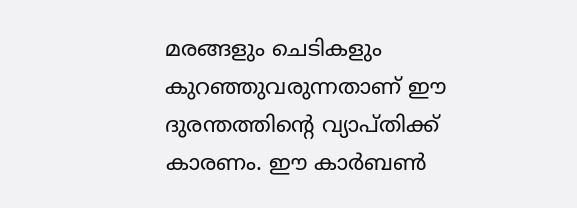മരങ്ങളും ചെടികളും കുറഞ്ഞുവരുന്നതാണ് ഈ ദുരന്തത്തിന്റെ വ്യാപ്തിക്ക് കാരണം. ഈ കാർബൺ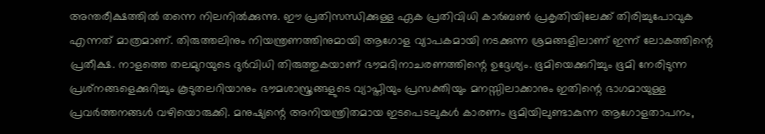അന്തരീക്ഷത്തിൽ തന്നെ നിലനിൽക്കുന്നു. ഈ പ്രതിസന്ധിക്കുള്ള ഏക പ്രതിവിധി കാർബൺ പ്രകൃതിയിലേക്ക് തിരിച്ചുപോവുക എന്നത് മാത്രമാണ്. തിരുത്തലിനും നിയന്ത്രണത്തിനുമായി ആഗോള വ്യാപകമായി നടക്കുന്ന ശ്രമങ്ങളിലാണ് ഇന്ന് ലോകത്തിന്റെ പ്രതീക്ഷ. നാളത്തെ തലമുറയുടെ ദുർവിധി തിരുത്തുകയാണ് ഭൗമദിനാചരണത്തിന്റെ ഉദ്ദേശ്യം. ഭൂമിയെക്കുറിച്ചും ഭൂമി നേരിടുന്ന പ്രശ്‌നങ്ങളെക്കുറിച്ചും കൂടുതലറിയാനും ഭൗമശാസ്ത്രങ്ങളുടെ വ്യാപ്തിയും പ്രസക്തിയും മനസ്സിലാക്കാനും ഇതിന്റെ ഭാഗമായുള്ള പ്രവർത്തനങ്ങൾ വഴിയൊരുക്കി. മനുഷ്യന്റെ അനിയന്ത്രിതമായ ഇടപെടലുകൾ കാരണം ഭൂമിയിലുണ്ടാകുന്ന ആഗോളതാപനം,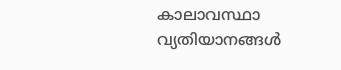കാലാവസ്ഥാ വ്യതിയാനങ്ങൾ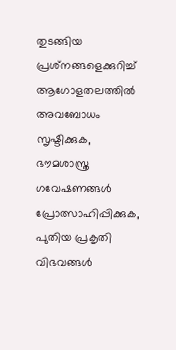തുടങ്ങിയ പ്രശ്‌നങ്ങളെക്കുറിച്ച് ആഗോളതലത്തിൽ അവബോധം സൃഷ്ടിക്കുക, ഭൗമശാസ്ത്ര ഗവേഷണങ്ങൾ പ്രോത്സാഹിപ്പിക്കുക, പുതിയ പ്രകൃതി വിഭവങ്ങൾ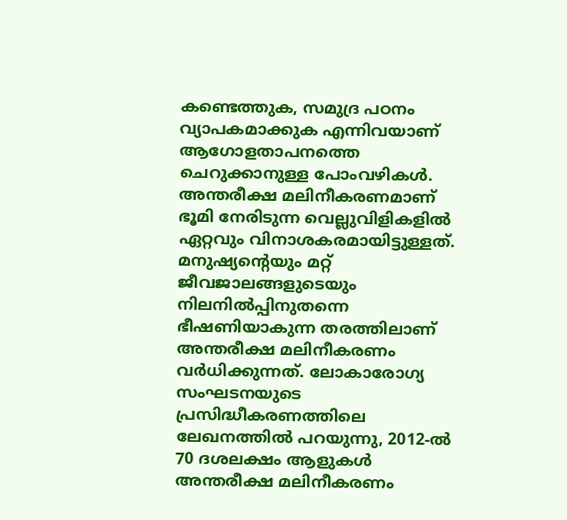കണ്ടെത്തുക, സമുദ്ര പഠനം വ്യാപകമാക്കുക എന്നിവയാണ് ആഗോളതാപനത്തെ ചെറുക്കാനുള്ള പോംവഴികൾ. അന്തരീക്ഷ മലിനീകരണമാണ് ഭൂമി നേരിടുന്ന വെല്ലുവിളികളിൽ ഏറ്റവും വിനാശകരമായിട്ടുള്ളത്. മനുഷ്യന്റെയും മറ്റ് ജീവജാലങ്ങളുടെയും നിലനിൽപ്പിനുതന്നെ ഭീഷണിയാകുന്ന തരത്തിലാണ് അന്തരീക്ഷ മലിനീകരണം വർധിക്കുന്നത്. ലോകാരോഗ്യ സംഘടനയുടെ പ്രസിദ്ധീകരണത്തിലെ ലേഖനത്തിൽ പറയുന്നു, 2012-ൽ 70 ദശലക്ഷം ആളുകൾ അന്തരീക്ഷ മലിനീകരണം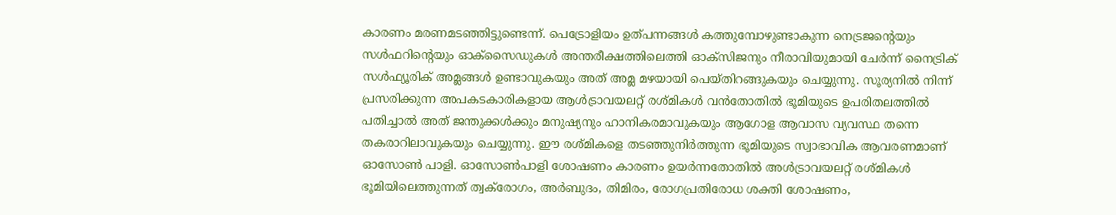കാരണം മരണമടഞ്ഞിട്ടുണ്ടെന്ന്. പെട്രോളിയം ഉത്പന്നങ്ങൾ കത്തുമ്പോഴുണ്ടാകുന്ന നെട്രജന്റെയും സൾഫറിന്റെയും ഓക്‌സൈഡുകൾ അന്തരീക്ഷത്തിലെത്തി ഓക്‌സിജനും നീരാവിയുമായി ചേർന്ന് നൈട്രിക് സൾഫ്യൂരിക് അമ്ലങ്ങൾ ഉണ്ടാവുകയും അത് അമ്ല മഴയായി പെയ്തിറങ്ങുകയും ചെയ്യുന്നു. സൂര്യനിൽ നിന്ന് പ്രസരിക്കുന്ന അപകടകാരികളായ ആൾട്രാവയലറ്റ് രശ്മികൾ വൻതോതിൽ ഭൂമിയുടെ ഉപരിതലത്തിൽ പതിച്ചാൽ അത് ജന്തുക്കൾക്കും മനുഷ്യനും ഹാനികരമാവുകയും ആഗോള ആവാസ വ്യവസ്ഥ തന്നെ തകരാറിലാവുകയും ചെയ്യുന്നു. ഈ രശ്മികളെ തടഞ്ഞുനിർത്തുന്ന ഭൂമിയുടെ സ്വാഭാവിക ആവരണമാണ് ഓസോൺ പാളി. ഓസോൺപാളി ശോഷണം കാരണം ഉയർന്നതോതിൽ അൾട്രാവയലറ്റ് രശ്മികൾ ഭൂമിയിലെത്തുന്നത് ത്വക്‌രോഗം, അർബുദം, തിമിരം, രോഗപ്രതിരോധ ശക്തി ശോഷണം,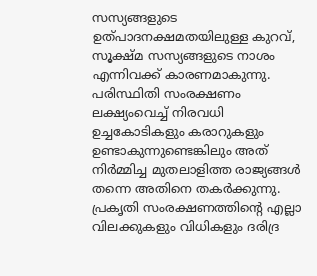സസ്യങ്ങളുടെ ഉത്പാദനക്ഷമതയിലുള്ള കുറവ്, സൂക്ഷ്മ സസ്യങ്ങളുടെ നാശം എന്നിവക്ക് കാരണമാകുന്നു. പരിസ്ഥിതി സംരക്ഷണം ലക്ഷ്യംവെച്ച് നിരവധി ഉച്ചകോടികളും കരാറുകളും ഉണ്ടാകുന്നുണ്ടെങ്കിലും അത് നിർമ്മിച്ച മുതലാളിത്ത രാജ്യങ്ങൾ തന്നെ അതിനെ തകർക്കുന്നു. പ്രകൃതി സംരക്ഷണത്തിന്റെ എല്ലാ വിലക്കുകളും വിധികളും ദരിദ്ര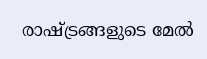രാഷ്ട്രങ്ങളുടെ മേൽ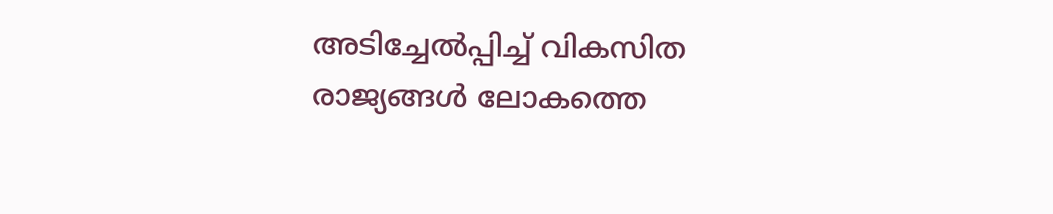അടിച്ചേൽപ്പിച്ച് വികസിത രാജ്യങ്ങൾ ലോകത്തെ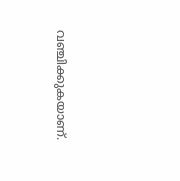വഞ്ചിക്കുകയാണ്.